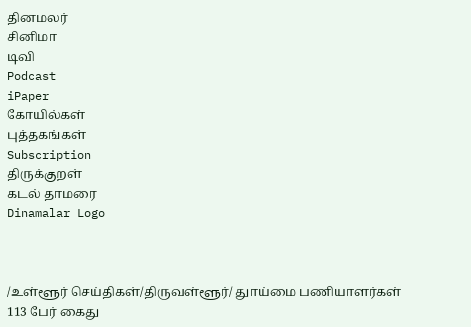தினமலர்
சினிமா
டிவி
Podcast
iPaper
கோயில்கள்
புத்தகங்கள்
Subscription
திருக்குறள்
கடல் தாமரை
Dinamalar Logo



/உள்ளூர் செய்திகள்/திருவள்ளூர்/ துாய்மை பணியாளர்கள் 113 பேர் கைது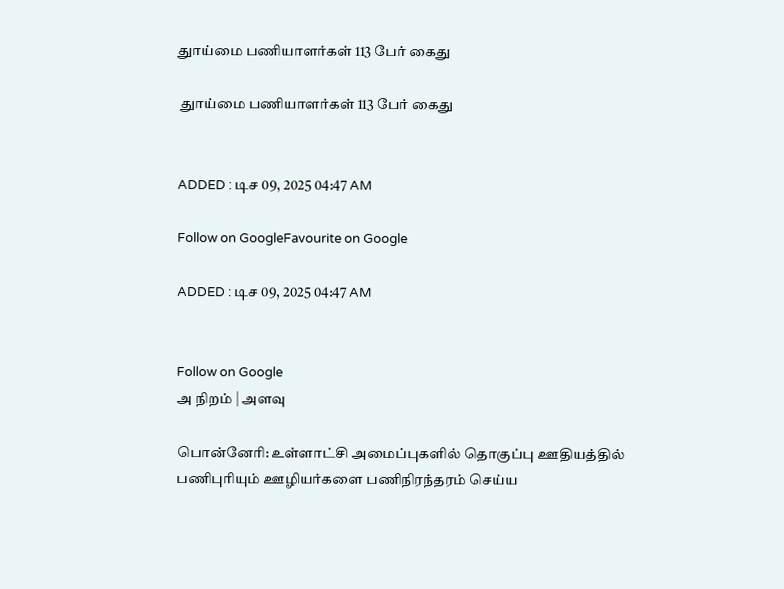துாய்மை பணியாளர்கள் 113 பேர் கைது

 துாய்மை பணியாளர்கள் 113 பேர் கைது


ADDED : டிச 09, 2025 04:47 AM

Follow on GoogleFavourite on Google

ADDED : டிச 09, 2025 04:47 AM


Follow on Google
அ நிறம் | அளவு

பொன்னேரி: உள்ளாட்சி அமைப்புகளில் தொகுப்பு ஊதியத்தில் பணிபுரியும் ஊழியர்களை பணிநிரந்தரம் செய்ய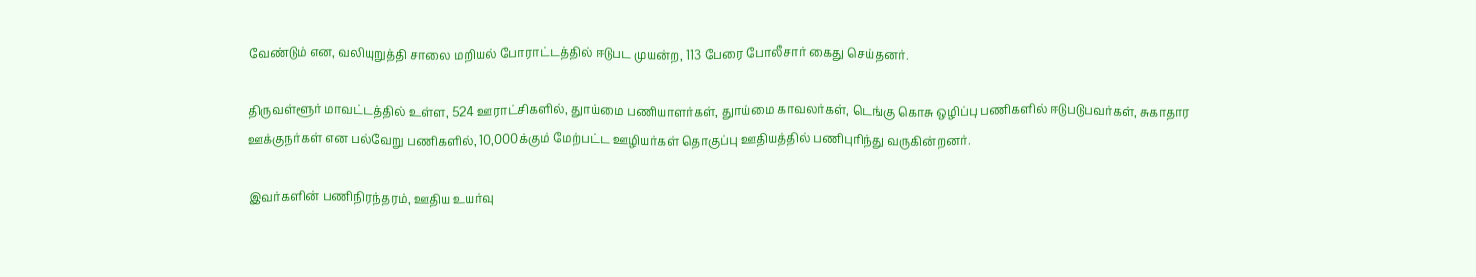வேண்டும் என, வலியுறுத்தி சாலை மறியல் போராட்டத்தில் ஈடுபட முயன்ற, 113 பேரை போலீசார் கைது செய்தனர்.

திருவள்ளூர் மாவட்டத்தில் உள்ள, 524 ஊராட்சிகளில், துாய்மை பணியாளர்கள், துாய்மை காவலர்கள், டெங்கு கொசு ஒழிப்பு பணிகளில் ஈடுபடுபவர்கள், சுகாதார ஊக்குநர்கள் என பல்வேறு பணிகளில், 10,000க்கும் மேற்பட்ட ஊழியர்கள் தொகுப்பு ஊதியத்தில் பணிபுரிந்து வருகின்றனர்.

இவர்களின் பணிநிரந்தரம், ஊதிய உயர்வு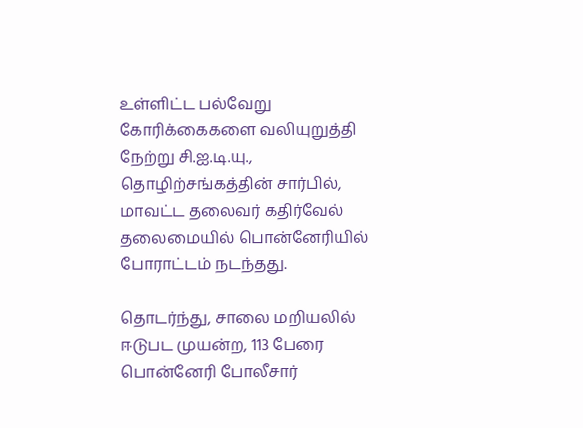உள்ளிட்ட பல்வேறு கோரிக்கைகளை வலியுறுத்தி நேற்று சி.ஐ.டி.யு., தொழிற்சங்கத்தின் சார்பில், மாவட்ட தலைவர் கதிர்வேல் தலைமையில் பொன்னேரியில் போராட்டம் நடந்தது.

தொடர்ந்து, சாலை மறியலில் ஈடுபட முயன்ற, 113 பேரை பொன்னேரி போலீசார்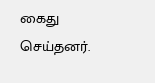கைது செய்தனர்.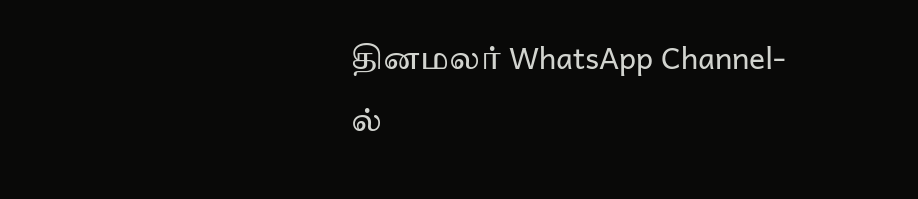தினமலர் WhatsApp Channel-ல்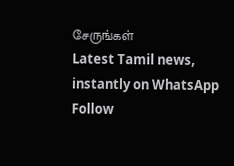சேருங்கள்
Latest Tamil news, instantly on WhatsApp
Follow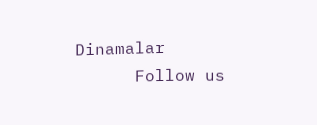Dinamalar
      Follow us